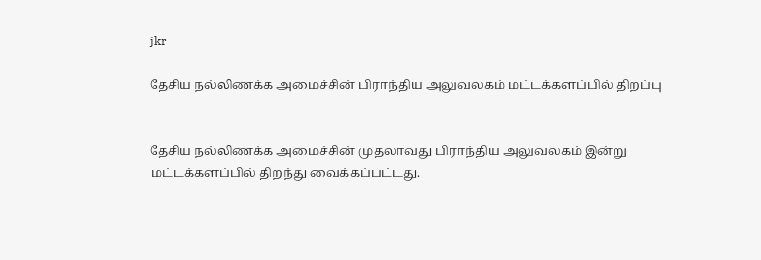jkr

தேசிய நல்லிணக்க அமைச்சின் பிராந்திய அலுவலகம் மட்டக்களப்பில் திறப்பு


தேசிய நல்லிணக்க அமைச்சின் முதலாவது பிராந்திய அலுவலகம் இன்று மட்டக்களப்பில் திறந்து வைக்கப்பட்டது.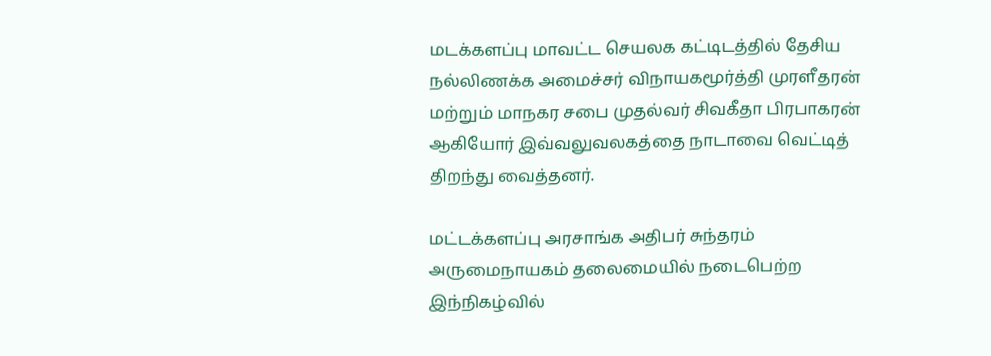மடக்களப்பு மாவட்ட செயலக கட்டிடத்தில் தேசிய நல்லிணக்க அமைச்சர் விநாயகமூர்த்தி முரளீதரன் மற்றும் மாநகர சபை முதல்வர் சிவகீதா பிரபாகரன் ஆகியோர் இவ்வலுவலகத்தை நாடாவை வெட்டித் திறந்து வைத்தனர்.

மட்டக்களப்பு அரசாங்க அதிபர் சுந்தரம் அருமைநாயகம் தலைமையில் நடைபெற்ற இந்நிகழ்வில்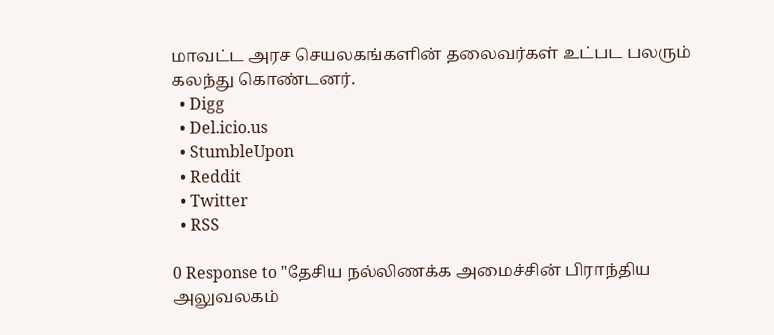மாவட்ட அரச செயலகங்களின் தலைவர்கள் உட்பட பலரும் கலந்து கொண்டனர்.
  • Digg
  • Del.icio.us
  • StumbleUpon
  • Reddit
  • Twitter
  • RSS

0 Response to "தேசிய நல்லிணக்க அமைச்சின் பிராந்திய அலுவலகம்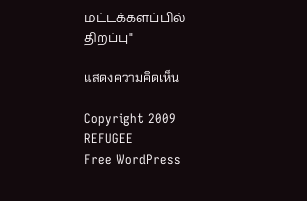மட்டக்களப்பில் திறப்பு"

แสดงความคิดเห็น

Copyright 2009 REFUGEE
Free WordPress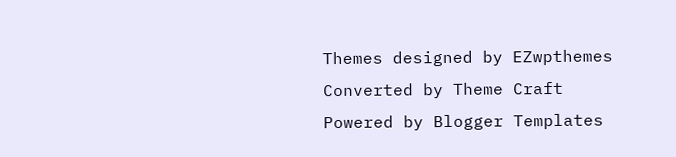Themes designed by EZwpthemes
Converted by Theme Craft
Powered by Blogger Templates